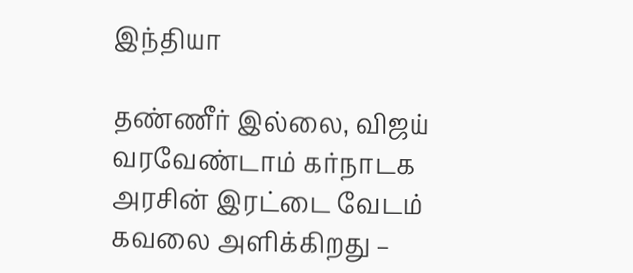இந்தியா

தண்ணீர் இல்லை, விஜய் வரவேண்டாம் கர்நாடக அரசின் இரட்டை வேடம் கவலை அளிக்கிறது –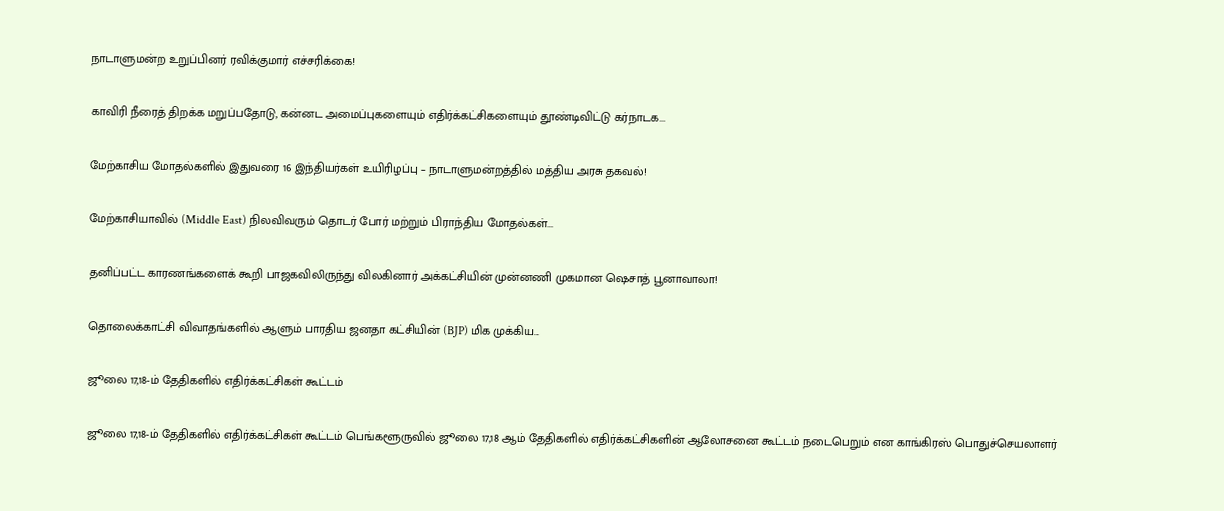நாடாளுமன்ற உறுப்பினர் ரவிக்குமார் எச்சரிக்கை!

காவிரி நீரைத் திறக்க மறுப்பதோடு, கன்னட அமைப்புகளையும் எதிர்க்கட்சிகளையும் தூண்டிவிட்டு கர்நாடக...

மேற்காசிய மோதல்களில் இதுவரை 16 இந்தியர்கள் உயிரிழப்பு – நாடாளுமன்றத்தில் மத்திய அரசு தகவல்!

மேற்காசியாவில் (Middle East) நிலவிவரும் தொடர் போர் மற்றும் பிராந்திய மோதல்கள்...

தனிப்பட்ட காரணங்களைக் கூறி பாஜகவிலிருந்து விலகினார் அக்கட்சியின் முன்னணி முகமான ஷெசாத் பூனாவாலா!

தொலைக்காட்சி விவாதங்களில் ஆளும் பாரதிய ஜனதா கட்சியின் (BJP) மிக முக்கிய...

ஜூலை 17,18-ம் தேதிகளில் எதிர்க்கட்சிகள் கூட்டம்

ஜூலை 17,18-ம் தேதிகளில் எதிர்க்கட்சிகள் கூட்டம் பெங்களூருவில் ஜூலை 17,18 ஆம் தேதிகளில் எதிர்க்கட்சிகளின் ஆலோசனை கூட்டம் நடைபெறும் என காங்கிரஸ் பொதுச்செயலாளர்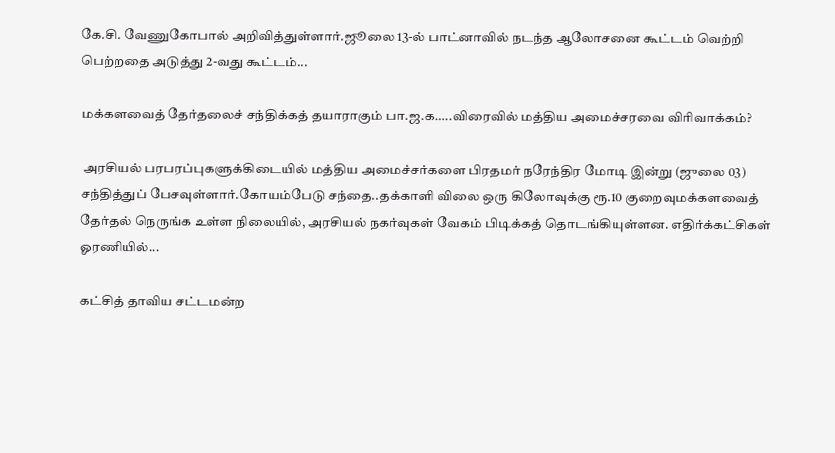கே.சி. வேணுகோபால் அறிவித்துள்ளார்.ஜூலை 13-ல் பாட்னாவில் நடந்த ஆலோசனை கூட்டம் வெற்றி பெற்றதை அடுத்து 2-வது கூட்டம்...

மக்களவைத் தேர்தலைச் சந்திக்கத் தயாராகும் பா.ஜ.க…..விரைவில் மத்திய அமைச்சரவை விரிவாக்கம்?

 அரசியல் பரபரப்புகளுக்கிடையில் மத்திய அமைச்சர்களை பிரதமர் நரேந்திர மோடி இன்று (ஜுலை 03) சந்தித்துப் பேசவுள்ளார்.கோயம்பேடு சந்தை..தக்காளி விலை ஒரு கிலோவுக்கு ரூ.10 குறைவுமக்களவைத் தேர்தல் நெருங்க உள்ள நிலையில், அரசியல் நகர்வுகள் வேகம் பிடிக்கத் தொடங்கியுள்ளன. எதிர்க்கட்சிகள் ஓரணியில்...

கட்சித் தாவிய சட்டமன்ற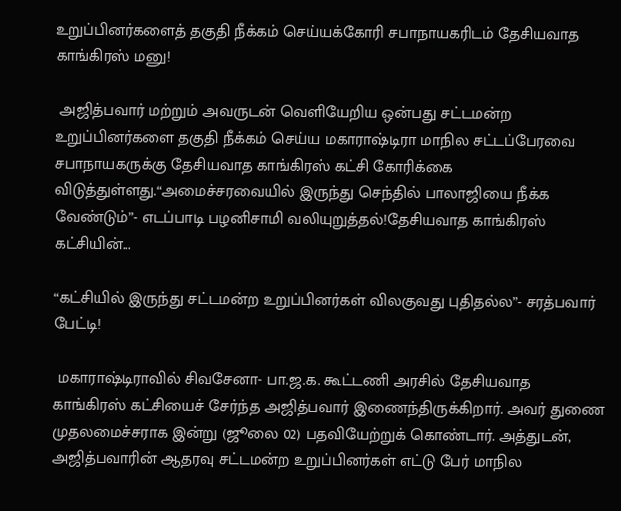உறுப்பினர்களைத் தகுதி நீக்கம் செய்யக்கோரி சபாநாயகரிடம் தேசியவாத காங்கிரஸ் மனு!

 அஜித்பவார் மற்றும் அவருடன் வெளியேறிய ஒன்பது சட்டமன்ற உறுப்பினர்களை தகுதி நீக்கம் செய்ய மகாராஷ்டிரா மாநில சட்டப்பேரவை சபாநாயகருக்கு தேசியவாத காங்கிரஸ் கட்சி கோரிக்கை விடுத்துள்ளது.“அமைச்சரவையில் இருந்து செந்தில் பாலாஜியை நீக்க வேண்டும்”- எடப்பாடி பழனிசாமி வலியுறுத்தல்!தேசியவாத காங்கிரஸ் கட்சியின்...

“கட்சியில் இருந்து சட்டமன்ற உறுப்பினர்கள் விலகுவது புதிதல்ல”- சரத்பவார் பேட்டி!

 மகாராஷ்டிராவில் சிவசேனா- பா.ஜ.க. கூட்டணி அரசில் தேசியவாத காங்கிரஸ் கட்சியைச் சேர்ந்த அஜித்பவார் இணைந்திருக்கிறார். அவர் துணை முதலமைச்சராக இன்று (ஜூலை 02) பதவியேற்றுக் கொண்டார். அத்துடன், அஜித்பவாரின் ஆதரவு சட்டமன்ற உறுப்பினர்கள் எட்டு பேர் மாநில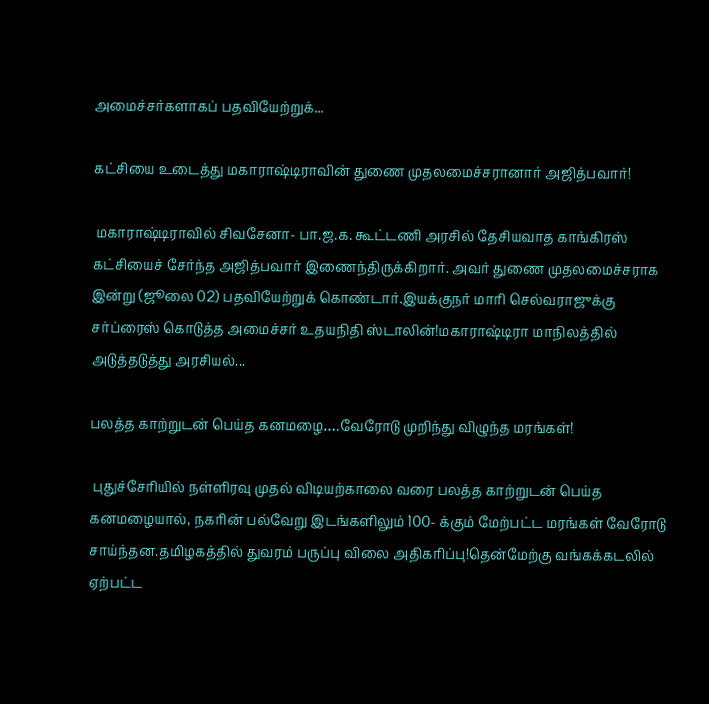அமைச்சர்களாகப் பதவியேற்றுக்...

கட்சியை உடைத்து மகாராஷ்டிராவின் துணை முதலமைச்சரானார் அஜித்பவார்!

 மகாராஷ்டிராவில் சிவசேனா- பா.ஜ.க. கூட்டணி அரசில் தேசியவாத காங்கிரஸ் கட்சியைச் சேர்ந்த அஜித்பவார் இணைந்திருக்கிறார். அவர் துணை முதலமைச்சராக இன்று (ஜூலை 02) பதவியேற்றுக் கொண்டார்.இயக்குநர் மாரி செல்வராஜுக்கு சர்ப்ரைஸ் கொடுத்த அமைச்சர் உதயநிதி ஸ்டாலின்!மகாராஷ்டிரா மாநிலத்தில் அடுத்தடுத்து அரசியல்...

பலத்த காற்றுடன் பெய்த கனமழை….வேரோடு முறிந்து விழுந்த மரங்கள்!

 புதுச்சேரியில் நள்ளிரவு முதல் விடியற்காலை வரை பலத்த காற்றுடன் பெய்த கனமழையால், நகரின் பல்வேறு இடங்களிலும் 100- க்கும் மேற்பட்ட மரங்கள் வேரோடு சாய்ந்தன.தமிழகத்தில் துவரம் பருப்பு விலை அதிகரிப்பு!தென்மேற்கு வங்கக்கடலில் ஏற்பட்ட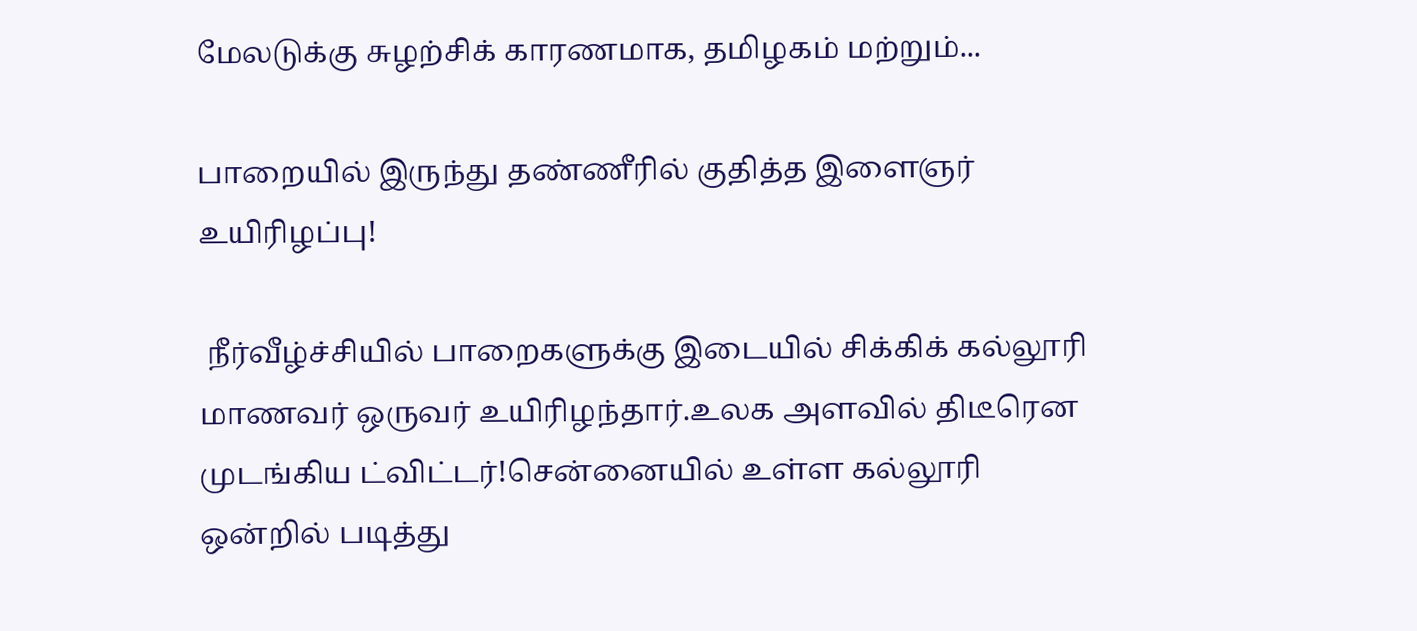மேலடுக்கு சுழற்சிக் காரணமாக, தமிழகம் மற்றும்...

பாறையில் இருந்து தண்ணீரில் குதித்த இளைஞர் உயிரிழப்பு!

 நீர்வீழ்ச்சியில் பாறைகளுக்கு இடையில் சிக்கிக் கல்லூரி மாணவர் ஒருவர் உயிரிழந்தார்.உலக அளவில் திடீரென முடங்கிய ட்விட்டர்!சென்னையில் உள்ள கல்லூரி ஒன்றில் படித்து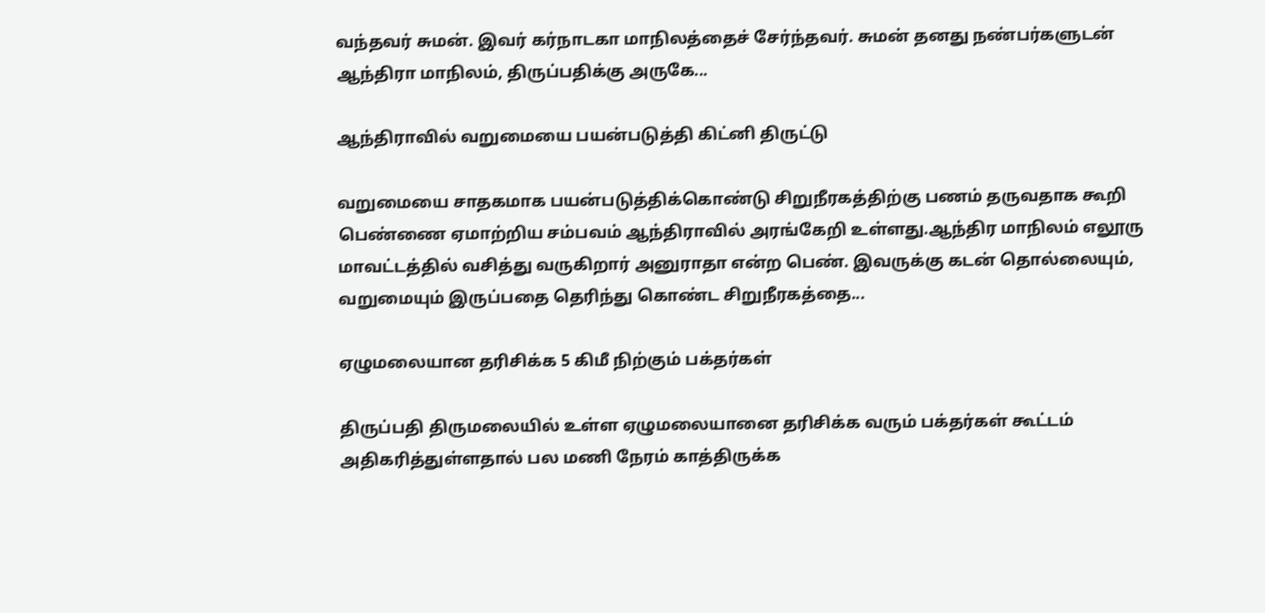வந்தவர் சுமன். இவர் கர்நாடகா மாநிலத்தைச் சேர்ந்தவர். சுமன் தனது நண்பர்களுடன் ஆந்திரா மாநிலம், திருப்பதிக்கு அருகே...

ஆந்திராவில் வறுமையை பயன்படுத்தி கிட்னி திருட்டு

வறுமையை சாதகமாக பயன்படுத்திக்கொண்டு சிறுநீரகத்திற்கு பணம் தருவதாக கூறி பெண்ணை ஏமாற்றிய சம்பவம் ஆந்திராவில் அரங்கேறி உள்ளது.ஆந்திர மாநிலம் எலூரு மாவட்டத்தில் வசித்து வருகிறார் அனுராதா என்ற பெண். இவருக்கு கடன் தொல்லையும், வறுமையும் இருப்பதை தெரிந்து கொண்ட சிறுநீரகத்தை...

ஏழுமலையான தரிசிக்க 5 கிமீ நிற்கும் பக்தர்கள்

திருப்பதி திருமலையில் உள்ள ஏழுமலையானை தரிசிக்க வரும் பக்தர்கள் கூட்டம் அதிகரித்துள்ளதால் பல மணி நேரம் காத்திருக்க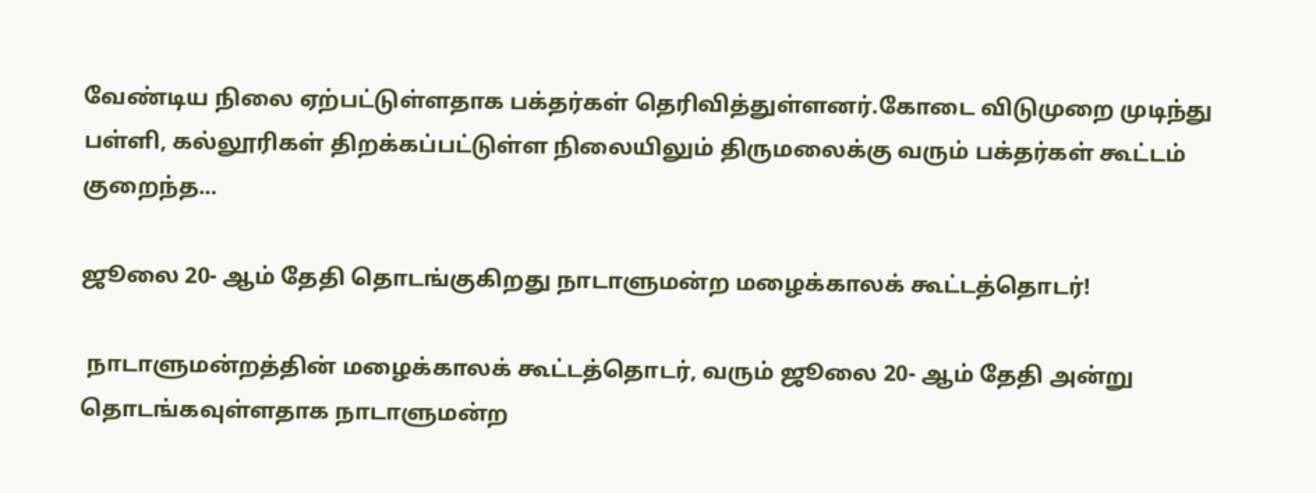வேண்டிய நிலை ஏற்பட்டுள்ளதாக பக்தர்கள் தெரிவித்துள்ளனர்.கோடை விடுமுறை முடிந்து பள்ளி, கல்லூரிகள் திறக்கப்பட்டுள்ள நிலையிலும் திருமலைக்கு வரும் பக்தர்கள் கூட்டம் குறைந்த...

ஜூலை 20- ஆம் தேதி தொடங்குகிறது நாடாளுமன்ற மழைக்காலக் கூட்டத்தொடர்!

 நாடாளுமன்றத்தின் மழைக்காலக் கூட்டத்தொடர், வரும் ஜூலை 20- ஆம் தேதி அன்று தொடங்கவுள்ளதாக நாடாளுமன்ற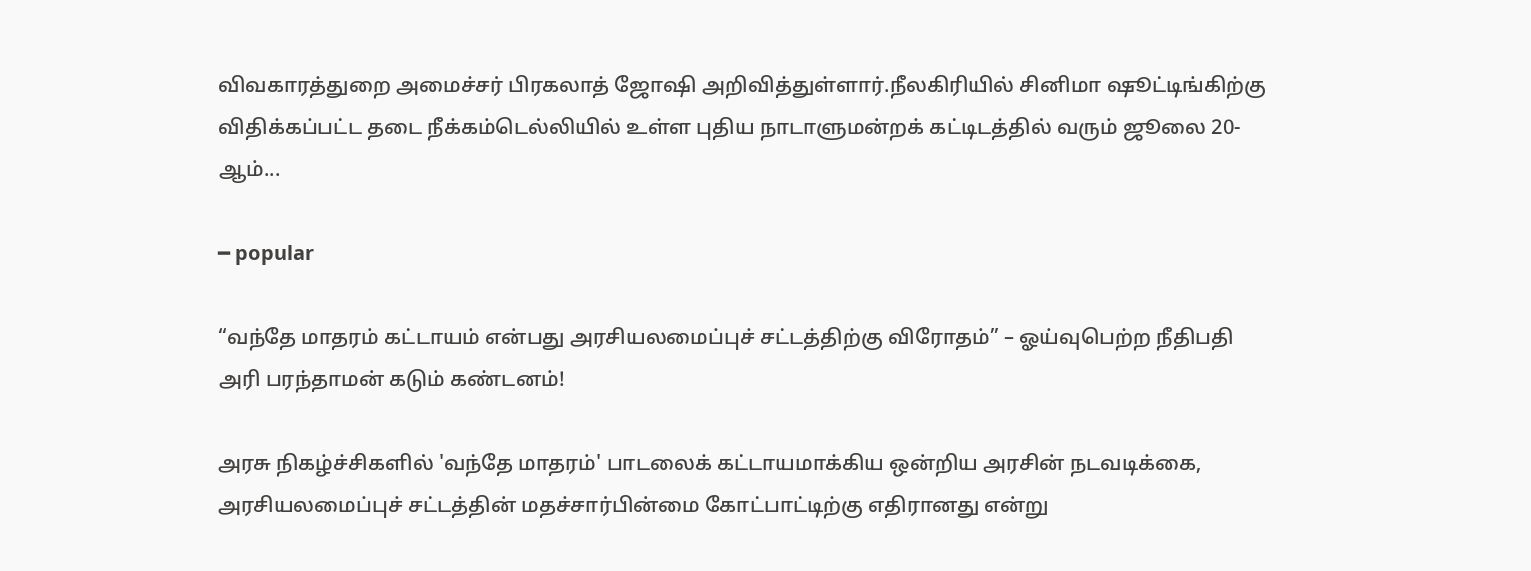விவகாரத்துறை அமைச்சர் பிரகலாத் ஜோஷி அறிவித்துள்ளார்.நீலகிரியில் சினிமா ஷூட்டிங்கிற்கு விதிக்கப்பட்ட தடை நீக்கம்டெல்லியில் உள்ள புதிய நாடாளுமன்றக் கட்டிடத்தில் வரும் ஜூலை 20- ஆம்...

━ popular

“வந்தே மாதரம் கட்டாயம் என்பது அரசியலமைப்புச் சட்டத்திற்கு விரோதம்” – ஓய்வுபெற்ற நீதிபதி அரி பரந்தாமன் கடும் கண்டனம்!

அரசு நிகழ்ச்சிகளில் 'வந்தே மாதரம்' பாடலைக் கட்டாயமாக்கிய ஒன்றிய அரசின் நடவடிக்கை, அரசியலமைப்புச் சட்டத்தின் மதச்சார்பின்மை கோட்பாட்டிற்கு எதிரானது என்று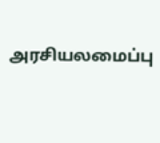அரசியலமைப்பு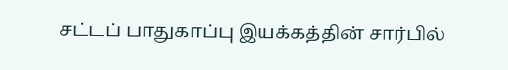சட்டப் பாதுகாப்பு இயக்கத்தின் சார்பில்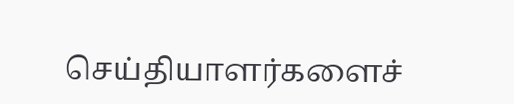செய்தியாளர்களைச்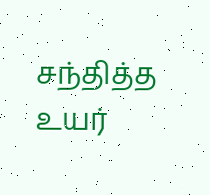சந்தித்த உயர்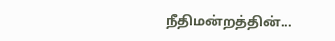நீதிமன்றத்தின்...